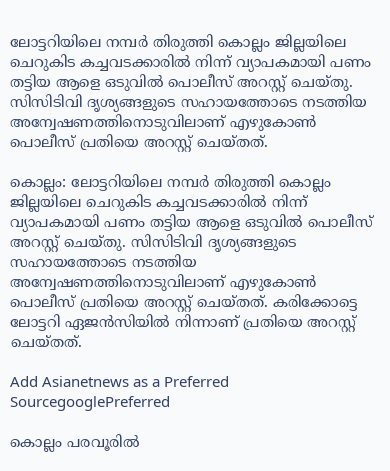ലോട്ടറിയിലെ നമ്പർ തിരുത്തി കൊല്ലം ജില്ലയിലെ ചെറുകിട കച്ചവടക്കാരിൽ നിന്ന് വ്യാപകമായി പണം തട്ടിയ ആളെ ഒടുവിൽ പൊലീസ് അറസ്റ്റ് ചെയ്തു. സിസിടിവി ദൃശ്യങ്ങളുടെ സഹായത്തോടെ നടത്തിയ അന്വേഷണത്തിനൊടുവിലാണ് എഴുകോൺ പൊലീസ് പ്രതിയെ അറസ്റ്റ് ചെയ്തത്.

കൊല്ലം: ലോട്ടറിയിലെ നമ്പർ തിരുത്തി കൊല്ലം ജില്ലയിലെ ചെറുകിട കച്ചവടക്കാരിൽ നിന്ന് വ്യാപകമായി പണം തട്ടിയ ആളെ ഒടുവിൽ പൊലീസ് അറസ്റ്റ് ചെയ്തു. സിസിടിവി ദൃശ്യങ്ങളുടെ സഹായത്തോടെ നടത്തിയ അന്വേഷണത്തിനൊടുവിലാണ് എഴുകോൺ പൊലീസ് പ്രതിയെ അറസ്റ്റ് ചെയ്തത്. കരിക്കോട്ടെ ലോട്ടറി ഏജൻസിയിൽ നിന്നാണ് പ്രതിയെ അറസ്റ്റ് ചെയ്തത്.

Add Asianetnews as a Preferred SourcegooglePreferred

കൊല്ലം പരവൂരിൽ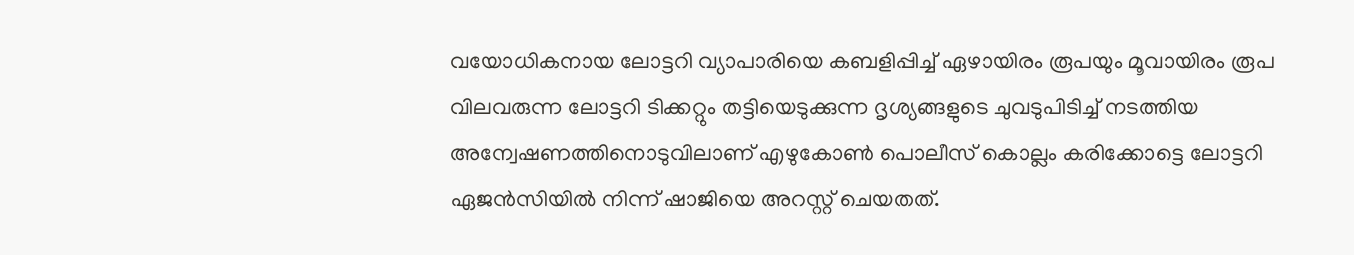വയോധികനായ ലോട്ടറി വ്യാപാരിയെ കബളിപ്പിച്ച് ഏഴായിരം രൂപയും മൂവായിരം രൂപ വിലവരുന്ന ലോട്ടറി ടിക്കറ്റും തട്ടിയെടുക്കുന്ന ദൃശ്യങ്ങളുടെ ചുവടുപിടിച്ച് നടത്തിയ അന്വേഷണത്തിനൊടുവിലാണ് എഴുകോൺ പൊലീസ് കൊല്ലം കരിക്കോട്ടെ ലോട്ടറി ഏജൻസിയിൽ നിന്ന് ഷാജിയെ അറസ്റ്റ് ചെയതത്.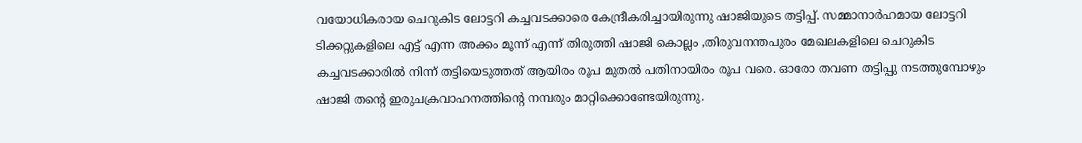വയോധികരായ ചെറുകിട ലോട്ടറി കച്ചവടക്കാരെ കേന്ദ്രീകരിച്ചായിരുന്നു ഷാജിയുടെ തട്ടിപ്പ്. സമ്മാനാർഹമായ ലോട്ടറി ടിക്കറ്റുകളിലെ എട്ട് എന്ന അക്കം മൂന്ന് എന്ന് തിരുത്തി ഷാജി കൊല്ലം ,തിരുവനന്തപുരം മേഖലകളിലെ ചെറുകിട കച്ചവടക്കാരിൽ നിന്ന് തട്ടിയെടുത്തത് ആയിരം രൂപ മുതൽ പതിനായിരം രൂപ വരെ. ഓരോ തവണ തട്ടിപ്പു നടത്തുമ്പോഴും ഷാജി തൻ്റെ ഇരുചക്രവാഹനത്തിൻ്റെ നമ്പരും മാറ്റിക്കൊണ്ടേയിരുന്നു.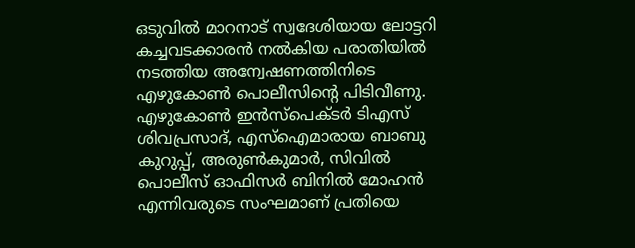ഒടുവിൽ മാറനാട് സ്വദേശിയായ ലോട്ടറി കച്ചവടക്കാരൻ നൽകിയ പരാതിയിൽ നടത്തിയ അന്വേഷണത്തിനിടെ എഴുകോൺ പൊലീസിൻ്റെ പിടിവീണു. എഴുകോൺ ഇൻസ്പെക്ടർ ടിഎസ് ശിവപ്രസാദ്, എസ്ഐമാരായ ബാബു കുറുപ്പ്, അരുൺകുമാർ, സിവിൽ പൊലീസ് ഓഫിസർ ബിനിൽ മോഹൻ എന്നിവരുടെ സംഘമാണ് പ്രതിയെ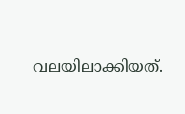വലയിലാക്കിയത്.